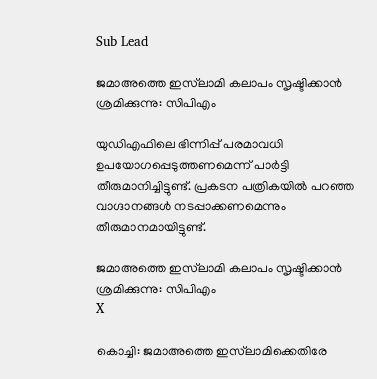Sub Lead

ജമാഅത്തെ ഇസ്‌ലാമി കലാപം സൃഷ്ടിക്കാന്‍ ശ്രമിക്കുന്നു: സിപിഎം

യുഡിഎഫിലെ ഭിന്നിപ്പ് പരമാവധി ഉപയോഗപ്പെടുത്തണമെന്ന് പാര്‍ട്ടി തീരുമാനിച്ചിട്ടുണ്ട്. പ്രകടന പത്രികയില്‍ പറഞ്ഞ വാഗ്ദാനങ്ങള്‍ നടപ്പാക്കണമെന്നും തീരുമാനമായിട്ടുണ്ട്.

ജമാഅത്തെ ഇസ്‌ലാമി കലാപം സൃഷ്ടിക്കാന്‍ ശ്രമിക്കുന്നു: സിപിഎം
X

കൊച്ചി: ജമാഅത്തെ ഇസ്‌ലാമിക്കെതിരേ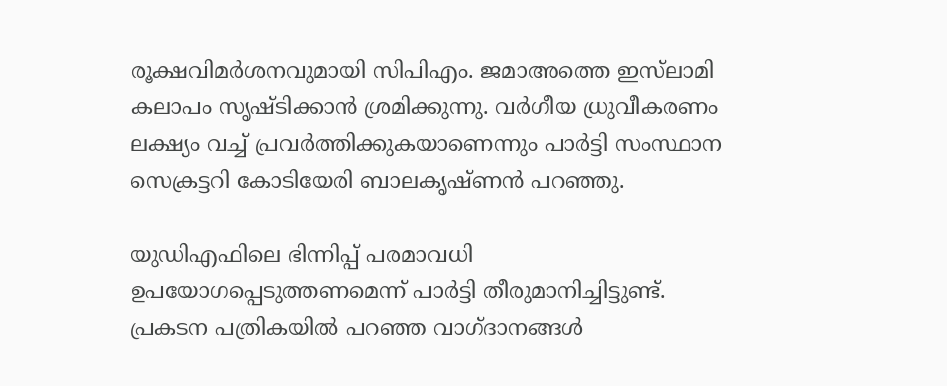രൂക്ഷവിമര്‍ശനവുമായി സിപിഎം. ജമാഅത്തെ ഇസ്‌ലാമി കലാപം സൃഷ്ടിക്കാന്‍ ശ്രമിക്കുന്നു. വര്‍ഗീയ ധ്രുവീകരണം ലക്ഷ്യം വച്ച് പ്രവര്‍ത്തിക്കുകയാണെന്നും പാര്‍ട്ടി സംസ്ഥാന സെക്രട്ടറി കോടിയേരി ബാലകൃഷ്ണന്‍ പറഞ്ഞു.

യുഡിഎഫിലെ ഭിന്നിപ്പ് പരമാവധി ഉപയോഗപ്പെടുത്തണമെന്ന് പാര്‍ട്ടി തീരുമാനിച്ചിട്ടുണ്ട്. പ്രകടന പത്രികയില്‍ പറഞ്ഞ വാഗ്ദാനങ്ങള്‍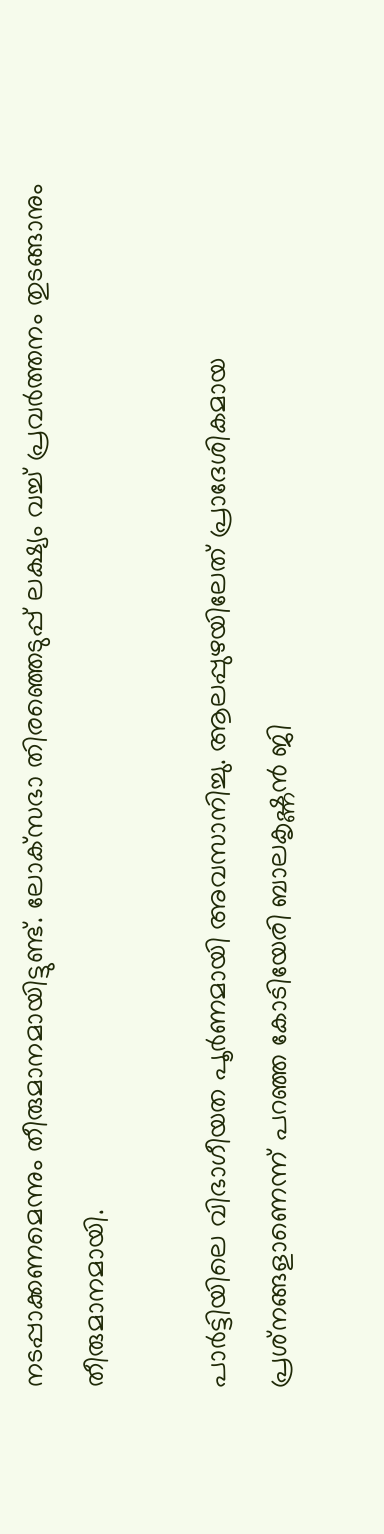നടപ്പാക്കണമെന്നും തീരുമാനമായിട്ടുണ്ട്. ലോക്‌സഭാ തിരഞ്ഞെടുപ്പ് ലക്ഷ്യം വച്ച് പ്രവര്‍ത്തനം തുടങ്ങാനും തീരുമാനമായി.

പാര്‍ട്ടിയിലെ വിഭാഗീയത പൂര്‍ണമായി അവസാനിച്ചു. ആലപ്പുഴയിലേത് പ്രാദേശികമായ പ്രശ്‌നങ്ങളാണെന്ന് പറഞ്ഞ കോടിയേരി ബാലകൃഷ്ണന്‍ ജി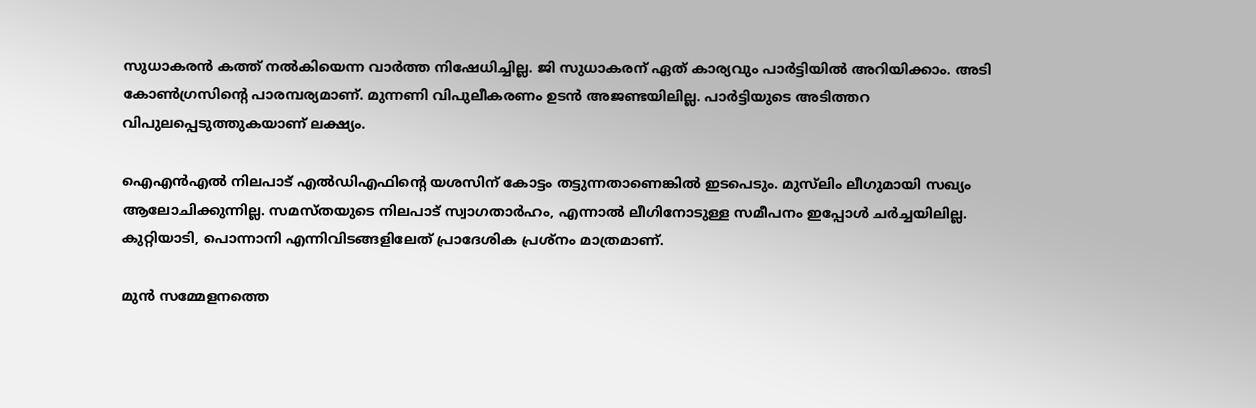സുധാകരന്‍ കത്ത് നല്‍കിയെന്ന വാര്‍ത്ത നിഷേധിച്ചില്ല. ജി സുധാകരന് ഏത് കാര്യവും പാര്‍ട്ടിയില്‍ അറിയിക്കാം. അടി കോണ്‍ഗ്രസിന്റെ പാരമ്പര്യമാണ്. മുന്നണി വിപുലീകരണം ഉടന്‍ അജണ്ടയിലില്ല. പാര്‍ട്ടിയുടെ അടിത്തറ വിപുലപ്പെടുത്തുകയാണ് ലക്ഷ്യം.

ഐഎന്‍എല്‍ നിലപാട് എല്‍ഡിഎഫിന്റെ യശസിന് കോട്ടം തട്ടുന്നതാണെങ്കില്‍ ഇടപെടും. മുസ്‌ലിം ലീഗുമായി സഖ്യം ആലോചിക്കുന്നില്ല. സമസ്തയുടെ നിലപാട് സ്വാഗതാര്‍ഹം, എന്നാല്‍ ലീഗിനോടുള്ള സമീപനം ഇപ്പോള്‍ ചര്‍ച്ചയിലില്ല. കുറ്റിയാടി, പൊന്നാനി എന്നിവിടങ്ങളിലേത് പ്രാദേശിക പ്രശ്‌നം മാത്രമാണ്.

മുന്‍ സമ്മേളനത്തെ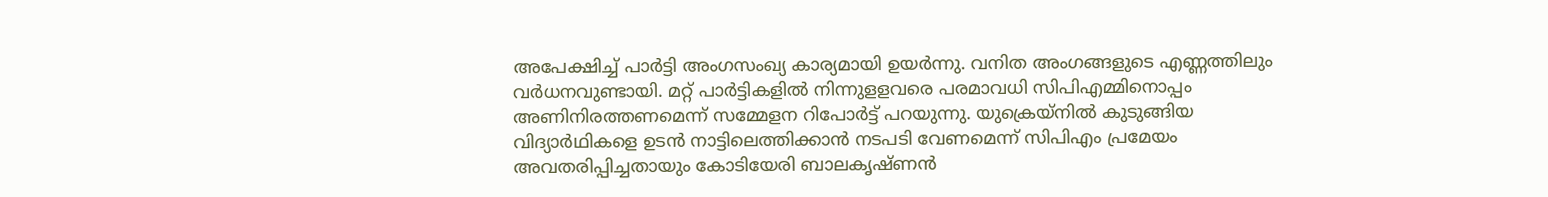അപേക്ഷിച്ച് പാര്‍ട്ടി അംഗസംഖ്യ കാര്യമായി ഉയര്‍ന്നു. വനിത അംഗങ്ങളുടെ എണ്ണത്തിലും വര്‍ധനവുണ്ടായി. മറ്റ് പാര്‍ട്ടികളില്‍ നിന്നുളളവരെ പരമാവധി സിപിഎമ്മിനൊപ്പം അണിനിരത്തണമെന്ന് സമ്മേളന റിപോര്‍ട്ട് പറയുന്നു. യുക്രെയ്‌നില്‍ കുടുങ്ങിയ വിദ്യാര്‍ഥികളെ ഉടന്‍ നാട്ടിലെത്തിക്കാന്‍ നടപടി വേണമെന്ന് സിപിഎം പ്രമേയം അവതരിപ്പിച്ചതായും കോടിയേരി ബാലകൃഷ്ണന്‍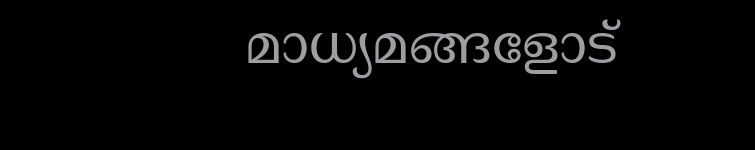മാധ്യമങ്ങളോട്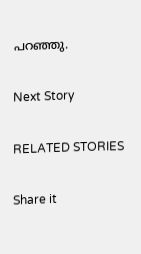പറഞ്ഞു.

Next Story

RELATED STORIES

Share it